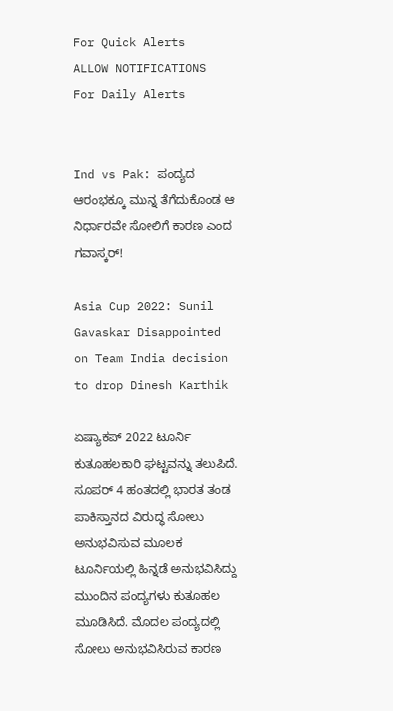For Quick Alerts
ALLOW NOTIFICATIONS
For Daily Alerts


Ind vs Pak: ಪಂದ್ಯದ ಆರಂಭಕ್ಕೂ ಮುನ್ನ ತೆಗೆದುಕೊಂಡ ಆ ನಿರ್ಧಾರವೇ ಸೋಲಿಗೆ ಕಾರಣ ಎಂದ ಗವಾಸ್ಕರ್!

Asia Cup 2022: Sunil Gavaskar Disappointed on Team India decision to drop Dinesh Karthik

ಏಷ್ಯಾಕಪ್ 2022 ಟೂರ್ನಿ ಕುತೂಹಲಕಾರಿ ಘಟ್ಟವನ್ನು ತಲುಪಿದೆ. ಸೂಪರ್ 4 ಹಂತದಲ್ಲಿ ಭಾರತ ತಂಡ ಪಾಕಿಸ್ತಾನದ ವಿರುದ್ಧ ಸೋಲು ಅನುಭವಿಸುವ ಮೂಲಕ ಟೂರ್ನಿಯಲ್ಲಿ ಹಿನ್ನಡೆ ಅನುಭವಿಸಿದ್ದು ಮುಂದಿನ ಪಂದ್ಯಗಳು ಕುತೂಹಲ ಮೂಡಿಸಿದೆ. ಮೊದಲ ಪಂದ್ಯದಲ್ಲಿ ಸೋಲು ಅನುಭವಿಸಿರುವ ಕಾರಣ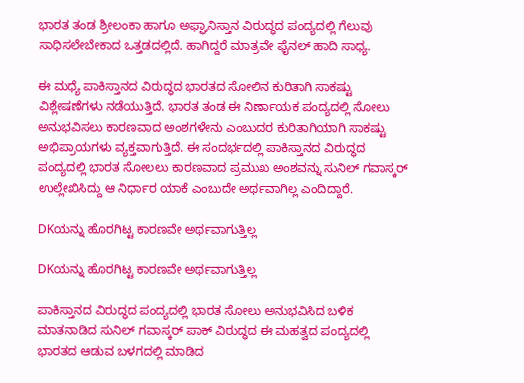ಭಾರತ ತಂಡ ಶ್ರೀಲಂಕಾ ಹಾಗೂ ಅಫ್ಘಾನಿಸ್ತಾನ ವಿರುದ್ಧದ ಪಂದ್ಯದಲ್ಲಿ ಗೆಲುವು ಸಾಧಿಸಲೇಬೇಕಾದ ಒತ್ತಡದಲ್ಲಿದೆ. ಹಾಗಿದ್ದರೆ ಮಾತ್ರವೇ ಫೈನಲ್ ಹಾದಿ ಸಾಧ್ಯ.

ಈ ಮಧ್ಯೆ ಪಾಕಿಸ್ತಾನದ ವಿರುದ್ಧದ ಭಾರತದ ಸೋಲಿನ ಕುರಿತಾಗಿ ಸಾಕಷ್ಟು ವಿಶ್ಲೇಷಣೆಗಳು ನಡೆಯುತ್ತಿದೆ. ಭಾರತ ತಂಡ ಈ ನಿರ್ಣಾಯಕ ಪಂದ್ಯದಲ್ಲಿ ಸೋಲು ಅನುಭವಿಸಲು ಕಾರಣವಾದ ಅಂಶಗಳೇನು ಎಂಬುದರ ಕುರಿತಾಗಿಯಾಗಿ ಸಾಕಷ್ಟು ಅಭಿಪ್ರಾಯಗಳು ವ್ಯಕ್ತವಾಗುತ್ತಿದೆ. ಈ ಸಂದರ್ಭದಲ್ಲಿ ಪಾಕಿಸ್ತಾನದ ವಿರುದ್ಧದ ಪಂದ್ಯದಲ್ಲಿ ಭಾರತ ಸೋಲಲು ಕಾರಣವಾದ ಪ್ರಮುಖ ಅಂಶವನ್ನು ಸುನಿಲ್ ಗವಾಸ್ಕರ್ ಉಲ್ಲೇಖಿಸಿದ್ದು ಆ ನಿರ್ಧಾರ ಯಾಕೆ ಎಂಬುದೇ ಅರ್ಥವಾಗಿಲ್ಲ ಎಂದಿದ್ದಾರೆ.

DKಯನ್ನು ಹೊರಗಿಟ್ಟ ಕಾರಣವೇ ಅರ್ಥವಾಗುತ್ತಿಲ್ಲ

DKಯನ್ನು ಹೊರಗಿಟ್ಟ ಕಾರಣವೇ ಅರ್ಥವಾಗುತ್ತಿಲ್ಲ

ಪಾಕಿಸ್ತಾನದ ವಿರುದ್ಧದ ಪಂದ್ಯದಲ್ಲಿ ಭಾರತ ಸೋಲು ಅನುಭವಿಸಿದ ಬಳಿಕ ಮಾತನಾಡಿದ ಸುನಿಲ್ ಗವಾಸ್ಕರ್ ಪಾಕ್ ವಿರುದ್ಧದ ಈ ಮಹತ್ವದ ಪಂದ್ಯದಲ್ಲಿ ಭಾರತದ ಆಡುವ ಬಳಗದಲ್ಲಿ ಮಾಡಿದ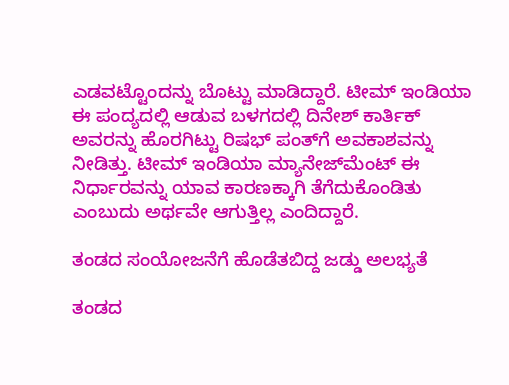ಎಡವಟ್ಟೊಂದನ್ನು ಬೊಟ್ಟು ಮಾಡಿದ್ದಾರೆ. ಟೀಮ್ ಇಂಡಿಯಾ ಈ ಪಂದ್ಯದಲ್ಲಿ ಆಡುವ ಬಳಗದಲ್ಲಿ ದಿನೇಶ್ ಕಾರ್ತಿಕ್ ಅವರನ್ನು ಹೊರಗಿಟ್ಟು ರಿಷಭ್ ಪಂತ್‌ಗೆ ಅವಕಾಶವನ್ನು ನೀಡಿತ್ತು. ಟೀಮ್ ಇಂಡಿಯಾ ಮ್ಯಾನೇಜ್‌ಮೆಂಟ್ ಈ ನಿರ್ಧಾರವನ್ನು ಯಾವ ಕಾರಣಕ್ಕಾಗಿ ತೆಗೆದುಕೊಂಡಿತು ಎಂಬುದು ಅರ್ಥವೇ ಆಗುತ್ತಿಲ್ಲ ಎಂದಿದ್ದಾರೆ.

ತಂಡದ ಸಂಯೋಜನೆಗೆ ಹೊಡೆತಬಿದ್ದ ಜಡ್ಡು ಅಲಭ್ಯತೆ

ತಂಡದ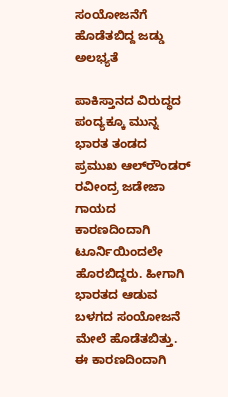ಸಂಯೋಜನೆಗೆ ಹೊಡೆತಬಿದ್ದ ಜಡ್ಡು ಅಲಭ್ಯತೆ

ಪಾಕಿಸ್ತಾನದ ವಿರುದ್ಧದ ಪಂದ್ಯಕ್ಕೂ ಮುನ್ನ ಭಾರತ ತಂಡದ ಪ್ರಮುಖ ಆಲ್‌ರೌಂಡರ್ ರವೀಂದ್ರ ಜಡೇಜಾ ಗಾಯದ ಕಾರಣದಿಂದಾಗಿ ಟೂರ್ನಿಯಿಂದಲೇ ಹೊರಬಿದ್ದರು. ಹೀಗಾಗಿ ಭಾರತದ ಆಡುವ ಬಳಗದ ಸಂಯೋಜನೆ ಮೇಲೆ ಹೊಡೆತಬಿತ್ತು. ಈ ಕಾರಣದಿಂದಾಗಿ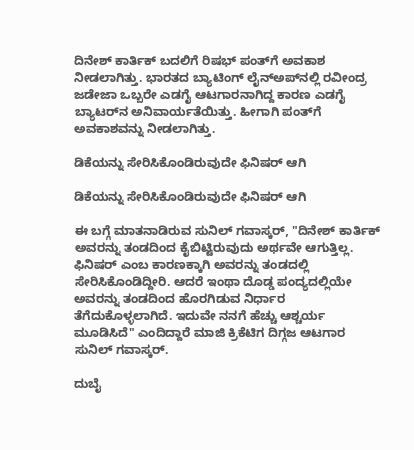ದಿನೇಶ್ ಕಾರ್ತಿಕ್ ಬದಲಿಗೆ ರಿಷಭ್ ಪಂತ್‌ಗೆ ಅವಕಾಶ ನೀಡಲಾಗಿತ್ತು. ಭಾರತದ ಬ್ಯಾಟಿಂಗ್ ಲೈನ್‌ಅಪ್‌ನಲ್ಲಿ ರವೀಂದ್ರ ಜಡೇಜಾ ಒಬ್ಬರೇ ಎಡಗೈ ಆಟಗಾರನಾಗಿದ್ದ ಕಾರಣ ಎಡಗೈ ಬ್ಯಾಟರ್‌ನ ಅನಿವಾರ್ಯತೆಯಿತ್ತು. ಹೀಗಾಗಿ ಪಂತ್‌ಗೆ ಅವಕಾಶವನ್ನು ನೀಡಲಾಗಿತ್ತು.

ಡಿಕೆಯನ್ನು ಸೇರಿಸಿಕೊಂಡಿರುವುದೇ ಫಿನಿಷರ್ ಆಗಿ

ಡಿಕೆಯನ್ನು ಸೇರಿಸಿಕೊಂಡಿರುವುದೇ ಫಿನಿಷರ್ ಆಗಿ

ಈ ಬಗ್ಗೆ ಮಾತನಾಡಿರುವ ಸುನಿಲ್ ಗವಾಸ್ಕರ್, "ದಿನೇಶ್ ಕಾರ್ತಿಕ್ ಅವರನ್ನು ತಂಡದಿಂದ ಕೈಬಿಟ್ಟಿರುವುದು ಅರ್ಥವೇ ಆಗುತ್ತಿಲ್ಲ. ಫಿನಿಷರ್ ಎಂಬ ಕಾರಣಕ್ಕಾಗಿ ಅವರನ್ನು ತಂಡದಲ್ಲಿ ಸೇರಿಸಿಕೊಂಡಿದ್ದೀರಿ. ಆದರೆ ಇಂಥಾ ದೊಡ್ಡ ಪಂದ್ಯದಲ್ಲಿಯೇ ಅವರನ್ನು ತಂಡದಿಂದ ಹೊರಗಿಡುವ ನಿರ್ಧಾರ ತೆಗೆದುಕೊಳ್ಳಲಾಗಿದೆ. ಇದುವೇ ನನಗೆ ಹೆಚ್ಚು ಆಶ್ಚರ್ಯ ಮೂಡಿಸಿದೆ" ಎಂದಿದ್ದಾರೆ ಮಾಜಿ ಕ್ರಿಕೆಟಿಗ ದಿಗ್ಗಜ ಆಟಗಾರ ಸುನಿಲ್ ಗವಾಸ್ಕರ್.

ದುಬೈ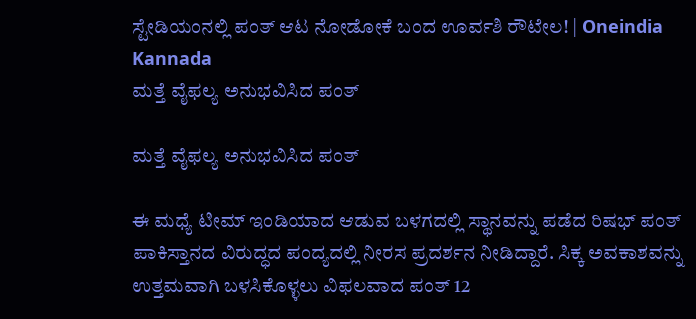ಸ್ಟೇಡಿಯಂನಲ್ಲಿ ಪಂತ್ ಆಟ ನೋಡೋಕೆ ಬಂದ ಊರ್ವಶಿ ರೌಟೇಲ! | Oneindia Kannada
ಮತ್ತೆ ವೈಫಲ್ಯ ಅನುಭವಿಸಿದ ಪಂತ್

ಮತ್ತೆ ವೈಫಲ್ಯ ಅನುಭವಿಸಿದ ಪಂತ್

ಈ ಮಧ್ಯೆ ಟೀಮ್ ಇಂಡಿಯಾದ ಆಡುವ ಬಳಗದಲ್ಲಿ ಸ್ಥಾನವನ್ನು ಪಡೆದ ರಿಷಭ್ ಪಂತ್ ಪಾಕಿಸ್ತಾನದ ವಿರುದ್ಧದ ಪಂದ್ಯದಲ್ಲಿ ನೀರಸ ಪ್ರದರ್ಶನ ನೀಡಿದ್ದಾರೆ. ಸಿಕ್ಕ ಅವಕಾಶವನ್ನು ಉತ್ತಮವಾಗಿ ಬಳಸಿಕೊಳ್ಳಲು ವಿಫಲವಾದ ಪಂತ್ 12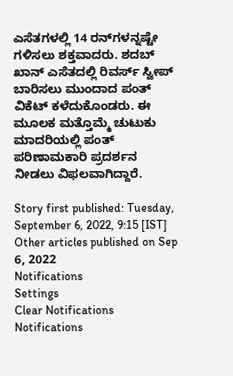ಎಸೆತಗಳಲ್ಲಿ 14 ರನ್‌ಗಳನ್ನಷ್ಟೇ ಗಳಿಸಲು ಶಕ್ತವಾದರು. ಶದಬ್ ಖಾನ್ ಎಸೆತದಲ್ಲಿ ರಿವರ್ಸ್ ಸ್ವೀಪ್ ಬಾರಿಸಲು ಮುಂದಾದ ಪಂತ್ ವಿಕೆಟ್ ಕಳೆದುಕೊಂಡರು. ಈ ಮೂಲಕ ಮತ್ತೊಮ್ಮೆ ಚುಟುಕು ಮಾದರಿಯಲ್ಲಿ ಪಂತ್ ಪರಿಣಾಮಕಾರಿ ಪ್ರದರ್ಶನ ನೀಡಲು ವಿಫಲವಾಗಿದ್ದಾರೆ.

Story first published: Tuesday, September 6, 2022, 9:15 [IST]
Other articles published on Sep 6, 2022
Notifications
Settings
Clear Notifications
Notifications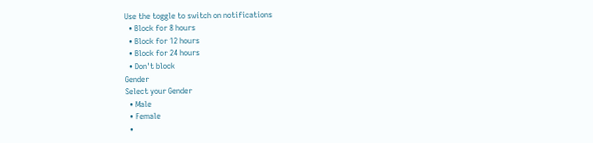Use the toggle to switch on notifications
  • Block for 8 hours
  • Block for 12 hours
  • Block for 24 hours
  • Don't block
Gender
Select your Gender
  • Male
  • Female
  •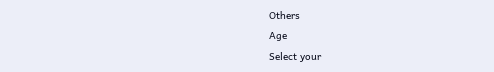Others
Age
Select your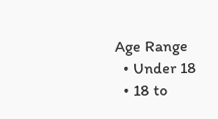Age Range
  • Under 18
  • 18 to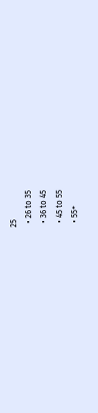25
  • 26 to 35
  • 36 to 45
  • 45 to 55
  • 55+